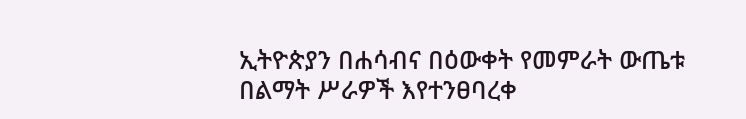ኢትዮጵያን በሐሳብና በዕውቀት የመምራት ውጤቱ በልማት ሥራዎች እየተንፀባረቀ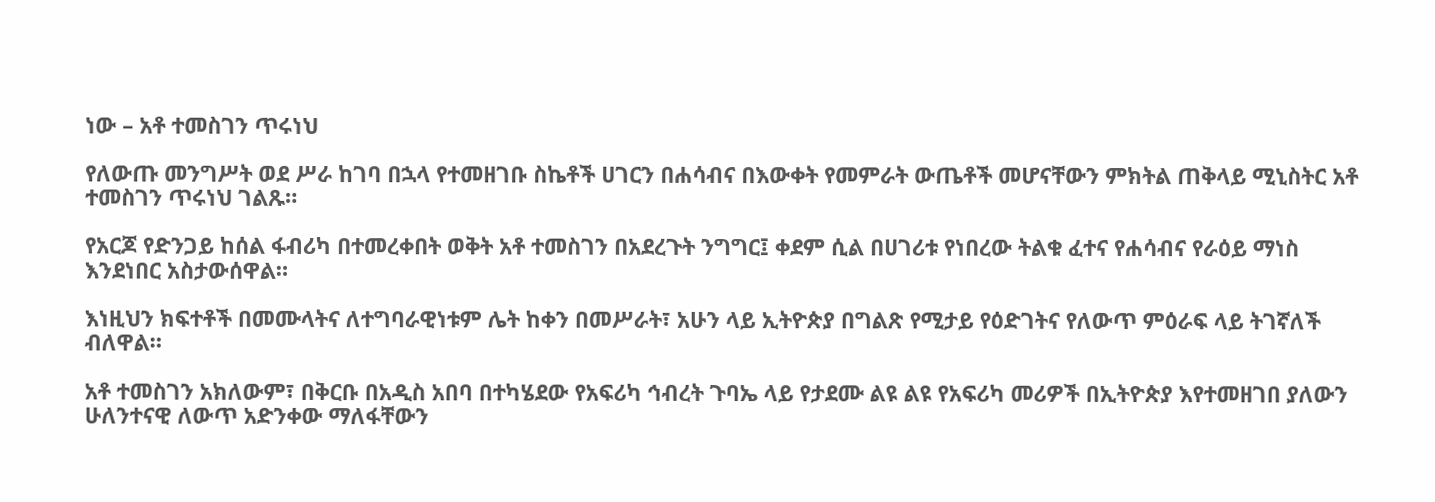ነው – አቶ ተመስገን ጥሩነህ

የለውጡ መንግሥት ወደ ሥራ ከገባ በኋላ የተመዘገቡ ስኬቶች ሀገርን በሐሳብና በእውቀት የመምራት ውጤቶች መሆናቸውን ምክትል ጠቅላይ ሚኒስትር አቶ ተመስገን ጥሩነህ ገልጹ።

የአርጆ የድንጋይ ከሰል ፋብሪካ በተመረቀበት ወቅት አቶ ተመስገን በአደረጉት ንግግር፤ ቀደም ሲል በሀገሪቱ የነበረው ትልቁ ፈተና የሐሳብና የራዕይ ማነስ እንደነበር አስታውሰዋል።

እነዚህን ክፍተቶች በመሙላትና ለተግባራዊነቱም ሌት ከቀን በመሥራት፣ አሁን ላይ ኢትዮጵያ በግልጽ የሚታይ የዕድገትና የለውጥ ምዕራፍ ላይ ትገኛለች ብለዋል።

አቶ ተመስገን አክለውም፣ በቅርቡ በአዲስ አበባ በተካሄደው የአፍሪካ ኅብረት ጉባኤ ላይ የታደሙ ልዩ ልዩ የአፍሪካ መሪዎች በኢትዮጵያ እየተመዘገበ ያለውን ሁለንተናዊ ለውጥ አድንቀው ማለፋቸውን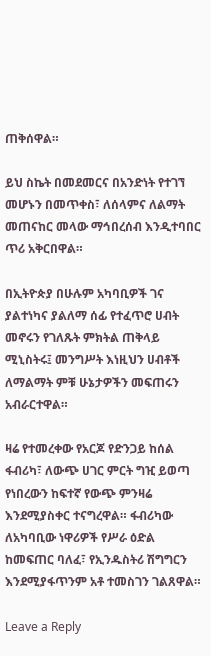ጠቅሰዋል።

ይህ ስኬት በመደመርና በአንድነት የተገኘ መሆኑን በመጥቀስ፣ ለሰላምና ለልማት መጠናከር መላው ማኅበረሰብ እንዲተባበር ጥሪ አቅርበዋል።

በኢትዮጵያ በሁሉም አካባቢዎች ገና ያልተነካና ያልለማ ሰፊ የተፈጥሮ ሀብት መኖሩን የገለጹት ምክትል ጠቅላይ ሚኒስትሩ፤ መንግሥት እነዚህን ሀብቶች ለማልማት ምቹ ሁኔታዎችን መፍጠሩን አብራርተዋል።

ዛሬ የተመረቀው የአርጆ የድንጋይ ከሰል ፋብሪካ፣ ለውጭ ሀገር ምርት ግዢ ይወጣ የነበረውን ከፍተኛ የውጭ ምንዛሬ እንደሚያስቀር ተናግረዋል። ፋብሪካው ለአካባቢው ነዋሪዎች የሥራ ዕድል ከመፍጠር ባለፈ፣ የኢንዱስትሪ ሽግግርን እንደሚያፋጥንም አቶ ተመስገን ገልጸዋል።

Leave a Reply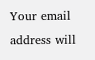Your email address will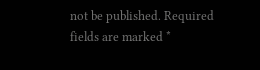not be published. Required fields are marked *